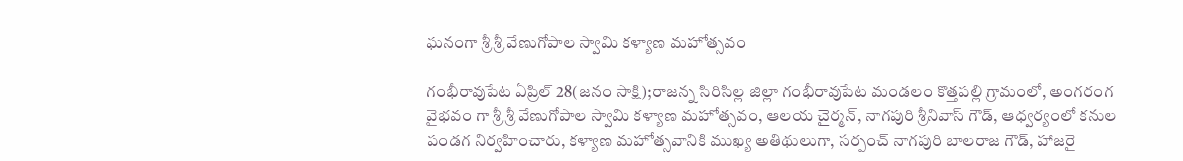ఘనంగా శ్రీ శ్రీ వేణుగోపాల స్వామి కళ్యాణ మహోత్సవం

గంభీరావుపేట ఏప్రిల్ 28(జనం సాక్షి);రాజన్న సిరిసిల్ల జిల్లా గంభీరావుపేట మండలం కొత్తపల్లి గ్రామంలో, అంగరంగ వైభవం గా శ్రీ శ్రీ వేణుగోపాల స్వామి కళ్యాణ మహోత్సవం, ఆలయ చైర్మన్, నాగపురి శ్రీనివాస్ గౌడ్, ఆధ్వర్యంలో కనుల పండగ నిర్వహించారు, కళ్యాణ మహోత్సవానికి ముఖ్య అతిథులుగా, సర్పంచ్ నాగపురి బాలరాజ గౌడ్, హాజరై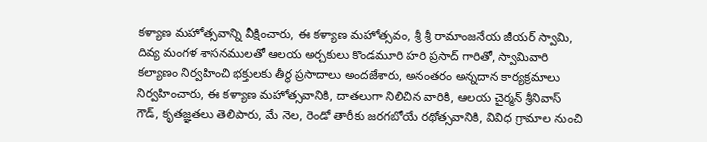కళ్యాణ మహోత్సవాన్ని వీక్షించారు, ఈ కళ్యాణ మహోత్సవం, శ్రీ శ్రీ రామాంజనేయ జీయర్ స్వామి, దివ్య మంగళ శాసనములతో ఆలయ అర్చకులు కొండమూరి హరి ప్రసాద్ గారితో, స్వామివారి కల్యాణం నిర్వహించి భక్తులకు తీర్థ ప్రసాదాలు అందజేశారు, అనంతరం అన్నదాన కార్యక్రమాలు నిర్వహించారు, ఈ కళ్యాణ మహోత్సవానికి, దాతలుగా నిలిచిన వారికి, ఆలయ చైర్మన్ శ్రీనివాస్ గౌడ్, కృతజ్ఞతలు తెలిపారు, మే నెల, రెండో తారీకు జరగబోయే రథోత్సవానికి, వివిధ గ్రామాల నుంచి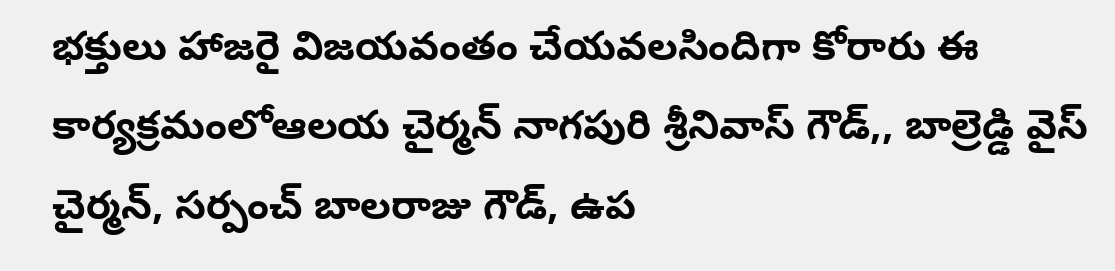భక్తులు హాజరై విజయవంతం చేయవలసిందిగా కోరారు ఈ కార్యక్రమంలోఆలయ చైర్మన్ నాగపురి శ్రీనివాస్ గౌడ్,, బాల్రెడ్డి వైస్ చైర్మన్, సర్పంచ్ బాలరాజు గౌడ్, ఉప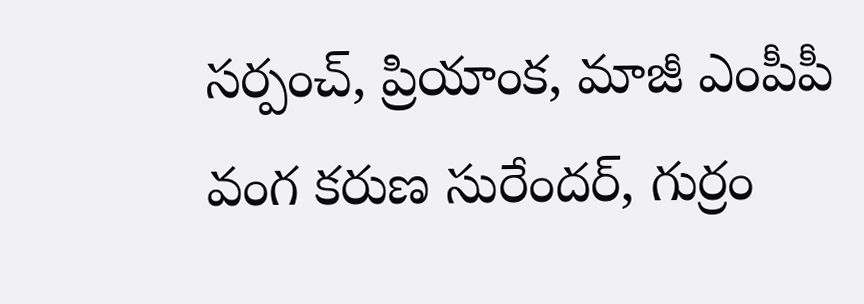సర్పంచ్, ప్రియాంక, మాజీ ఎంపీపీ వంగ కరుణ సురేందర్, గుర్రం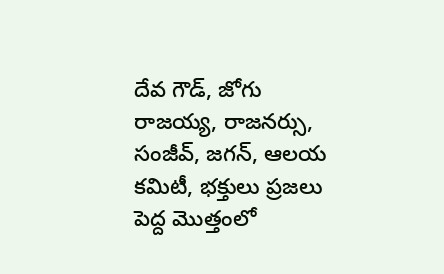దేవ గౌడ్, జోగు రాజయ్య, రాజనర్సు, సంజీవ్, జగన్, ఆలయ కమిటీ, భక్తులు ప్రజలు పెద్ద మొత్తంలో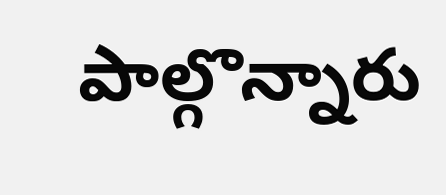పాల్గొన్నారు